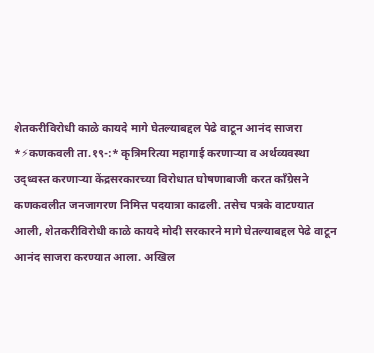शेतकरीविरोधी काळे कायदे मागे घेतल्याबद्दल पेढे वाटून आनंद साजरा
*⚡कणकवली ता.१९-:* कृत्रिमरित्या महागाई करणाऱ्या व अर्थव्यवस्था उद्ध्वस्त करणाऱ्या केंद्रसरकारच्या विरोधात घोषणाबाजी करत काँग्रेसने कणकवलीत जनजागरण निमित्त पदयात्रा काढली. तसेच पत्रके वाटण्यात आली, शेतकरीविरोधी काळे कायदे मोदी सरकारने मागे घेतल्याबद्दल पेढे वाटून आनंद साजरा करण्यात आला. अखिल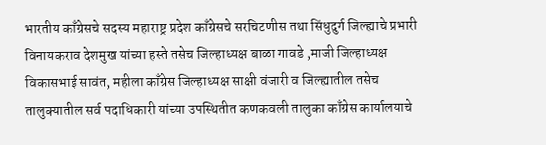भारतीय काँग्रेसचे सदस्य महाराष्ट्र प्रदेश काँग्रेसचे सरचिटणीस तथा सिंधुदुर्ग जिल्ह्याचे प्रभारी विनायकराव देशमुख यांच्या हस्ते तसेच जिल्हाध्यक्ष बाळा गावडे ,माजी जिल्हाध्यक्ष विकासभाई सावंत, महीला काँग्रेस जिल्हाध्यक्ष साक्षी वंजारी व जिल्ह्यातील तसेच तालुक्यातील सर्व पदाधिकारी यांच्या उपस्थितीत कणकवली तालुका काँग्रेस कार्यालयाचे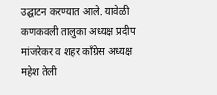उद्घाटन करण्यात आले. यावेळी कणकवली तालुका अध्यक्ष प्रदीप मांजरेकर व शहर काँग्रेस अध्यक्ष महेश तेली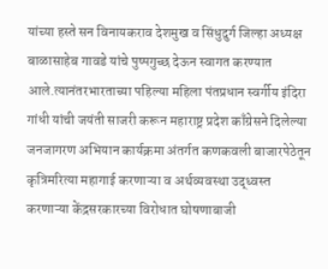यांच्या हस्ते सन विनायकराव देशमुख व सिंधुदुर्ग जिल्हा अध्यक्ष बाळासाहेब गावडे यांचे पुष्पगुच्छ देऊन स्वागत करण्यात आले.त्यानंतरभारताच्या पहिल्या महिला पंतप्रधान स्वर्गीय इंदिरा गांधी यांची जयंती साजरी करून महाराष्ट्र प्रदेश काँग्रेसने दिलेल्या जनजागरण अभियान कार्यक्रमा अंतर्गत कणकवली बाजारपेठेतून कृत्रिमरित्या महागाई करणाऱ्या व अर्थव्यवस्था उद्ध्वस्त करणाऱ्या केंद्रसरकारच्या विरोधात घोषणाबाजी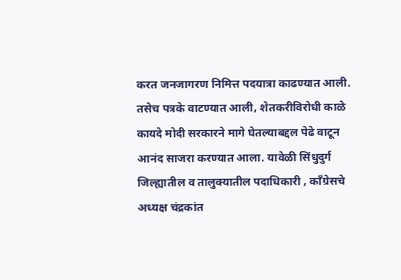करत जनजागरण निमित्त पदयात्रा काढण्यात आली. तसेच पत्रके वाटण्यात आली, शेतकरीविरोधी काळे कायदे मोदी सरकारने मागे घेतल्याबद्दल पेढे वाटून आनंद साजरा करण्यात आला. यावेळी सिंधुदुर्ग जिल्ह्यातील व तालुक्यातील पदाधिकारी , काँग्रेसचे अध्यक्ष चंद्रकांत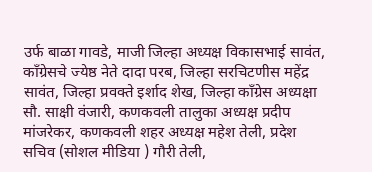उर्फ बाळा गावडे, माजी जिल्हा अध्यक्ष विकासभाई सावंत, काँग्रेसचे ज्येष्ठ नेते दादा परब, जिल्हा सरचिटणीस महेंद्र सावंत, जिल्हा प्रवक्ते इर्शाद शेख, जिल्हा काँग्रेस अध्यक्षा सौ. साक्षी वंजारी, कणकवली तालुका अध्यक्ष प्रदीप मांजरेकर, कणकवली शहर अध्यक्ष महेश तेली, प्रदेश सचिव (सोशल मीडिया ) गौरी तेली,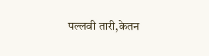पल्लवी तारी,केतन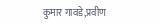कुमार गावडे,प्रवीण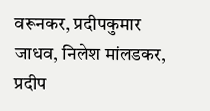वरूनकर, प्रदीपकुमार जाधव, निलेश मांलडकर, प्रदीप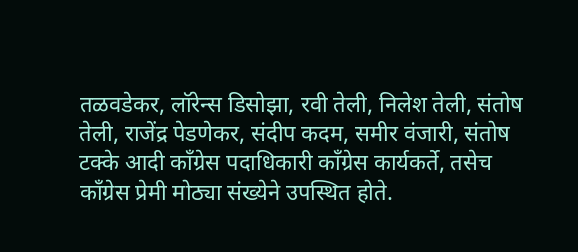तळवडेकर, लॉरेन्स डिसोझा, रवी तेली, निलेश तेली, संतोष तेली, राजेंद्र पेडणेकर, संदीप कदम, समीर वंजारी, संतोष टक्के आदी काँग्रेस पदाधिकारी काँग्रेस कार्यकर्ते, तसेच काँग्रेस प्रेमी मोठ्या संख्येने उपस्थित होते.